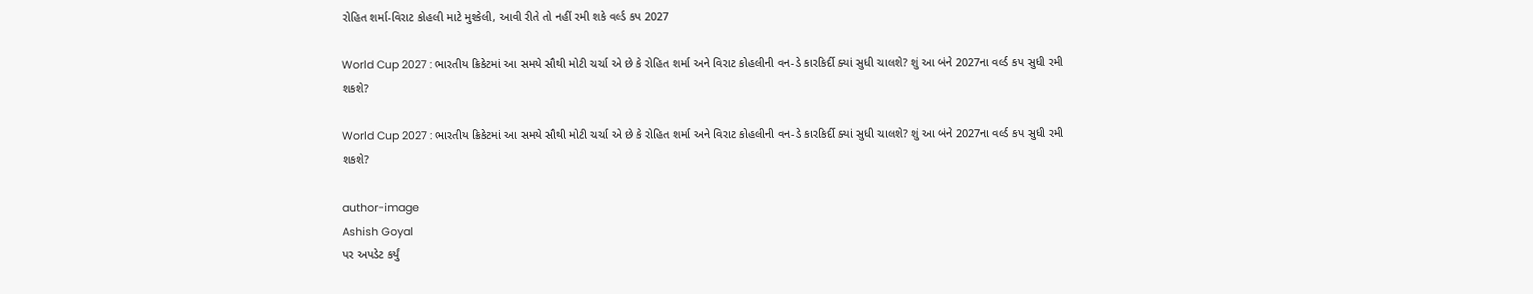રોહિત શર્મા-વિરાટ કોહલી માટે મુશ્કેલી, આવી રીતે તો નહીં રમી શકે વર્લ્ડ કપ 2027

World Cup 2027 : ભારતીય ક્રિકેટમાં આ સમયે સૌથી મોટી ચર્ચા એ છે કે રોહિત શર્મા અને વિરાટ કોહલીની વન-ડે કારકિર્દી ક્યાં સુધી ચાલશે? શું આ બંને 2027ના વર્લ્ડ કપ સુધી રમી શકશે?

World Cup 2027 : ભારતીય ક્રિકેટમાં આ સમયે સૌથી મોટી ચર્ચા એ છે કે રોહિત શર્મા અને વિરાટ કોહલીની વન-ડે કારકિર્દી ક્યાં સુધી ચાલશે? શું આ બંને 2027ના વર્લ્ડ કપ સુધી રમી શકશે?

author-image
Ashish Goyal
પર અપડેટ કર્યું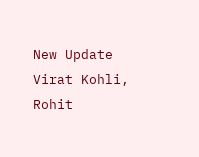New Update
Virat Kohli, Rohit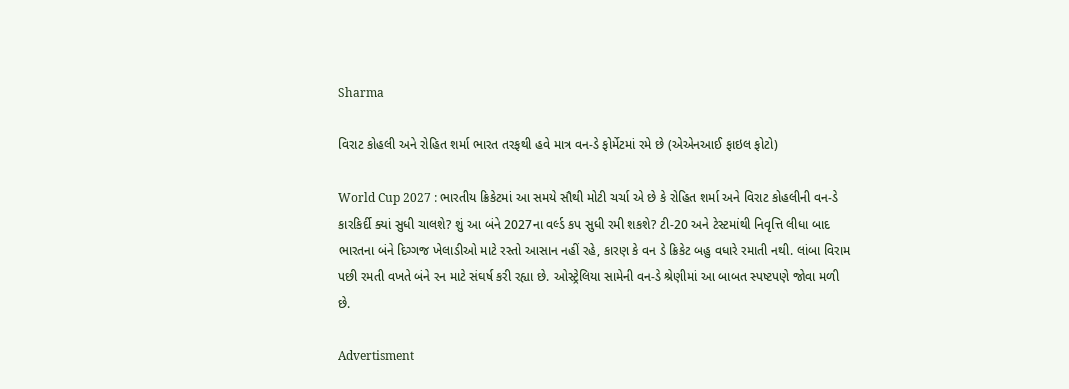Sharma

વિરાટ કોહલી અને રોહિત શર્મા ભારત તરફથી હવે માત્ર વન-ડે ફોર્મેટમાં રમે છે (એએનઆઈ ફાઇલ ફોટો)

World Cup 2027 : ભારતીય ક્રિકેટમાં આ સમયે સૌથી મોટી ચર્ચા એ છે કે રોહિત શર્મા અને વિરાટ કોહલીની વન-ડે કારકિર્દી ક્યાં સુધી ચાલશે? શું આ બંને 2027ના વર્લ્ડ કપ સુધી રમી શકશે? ટી-20 અને ટેસ્ટમાંથી નિવૃત્તિ લીધા બાદ ભારતના બંને દિગ્ગજ ખેલાડીઓ માટે રસ્તો આસાન નહીં રહે, કારણ કે વન ડે ક્રિકેટ બહુ વધારે રમાતી નથી. લાંબા વિરામ પછી રમતી વખતે બંને રન માટે સંઘર્ષ કરી રહ્યા છે. ઓસ્ટ્રેલિયા સામેની વન-ડે શ્રેણીમાં આ બાબત સ્પષ્ટપણે જોવા મળી છે.

Advertisment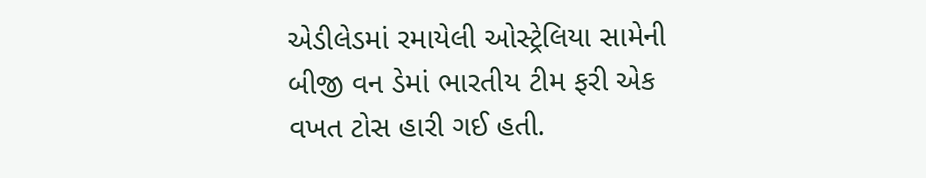એડીલેડમાં રમાયેલી ઓસ્ટ્રેલિયા સામેની બીજી વન ડેમાં ભારતીય ટીમ ફરી એક વખત ટોસ હારી ગઈ હતી.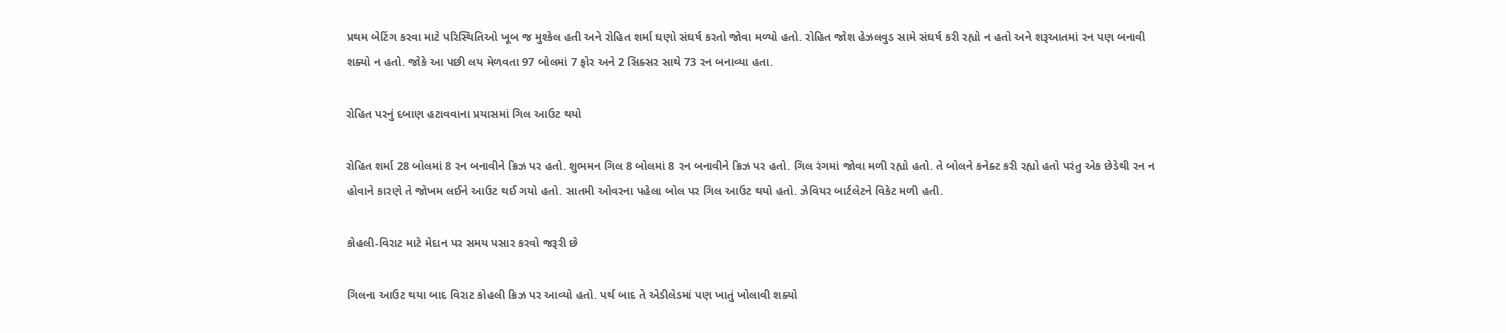પ્રથમ બેટિંગ કરવા માટે પરિસ્થિતિઓ ખૂબ જ મુશ્કેલ હતી અને રોહિત શર્મા ઘણો સંઘર્ષ કરતો જોવા મળ્યો હતો. રોહિત જોશ હેઝલવુડ સામે સંઘર્ષ કરી રહ્યો ન હતો અને શરૂઆતમાં રન પણ બનાવી શક્યો ન હતો. જોકે આ પછી લય મેળવતા 97 બોલમાં 7 ફોર અને 2 સિક્સર સાથે 73 રન બનાવ્યા હતા.

રોહિત પરનું દબાણ હટાવવાના પ્રયાસમાં ગિલ આઉટ થયો

રોહિત શર્મા 28 બોલમાં 8 રન બનાવીને ક્રિઝ પર હતો. શુભમન ગિલ 8 બોલમાં 8 રન બનાવીને ક્રિઝ પર હતો. ગિલ રંગમાં જોવા મળી રહ્યો હતો. તે બોલને કનેક્ટ કરી રહ્યો હતો પરંતુ એક છેડેથી રન ન હોવાને કારણે તે જોખમ લઈને આઉટ થઈ ગયો હતો. સાતમી ઓવરના પહેલા બોલ પર ગિલ આઉટ થયો હતો. ઝેવિયર બાર્ટલેટને વિકેટ મળી હતી.

કોહલી-વિરાટ માટે મેદાન પર સમય પસાર કરવો જરૂરી છે

ગિલના આઉટ થયા બાદ વિરાટ કોહલી ક્રિઝ પર આવ્યો હતો. પર્થ બાદ તે એડીલેડમાં પણ ખાતું ખોલાવી શક્યો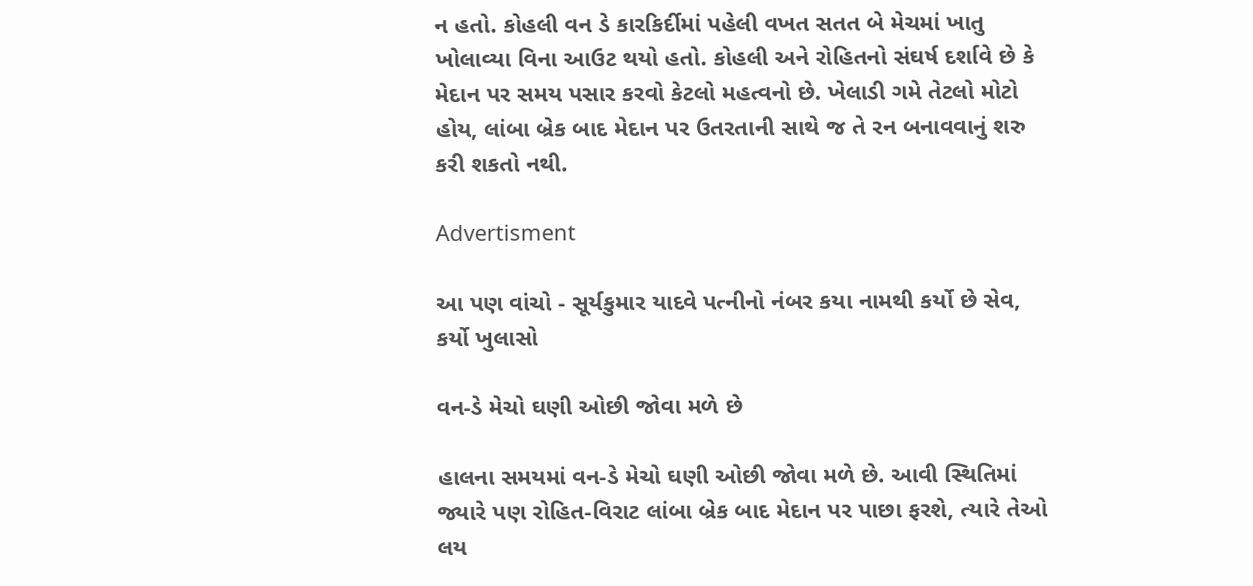ન હતો. કોહલી વન ડે કારકિર્દીમાં પહેલી વખત સતત બે મેચમાં ખાતુ ખોલાવ્યા વિના આઉટ થયો હતો. કોહલી અને રોહિતનો સંઘર્ષ દર્શાવે છે કે મેદાન પર સમય પસાર કરવો કેટલો મહત્વનો છે. ખેલાડી ગમે તેટલો મોટો હોય, લાંબા બ્રેક બાદ મેદાન પર ઉતરતાની સાથે જ તે રન બનાવવાનું શરુ કરી શકતો નથી.

Advertisment

આ પણ વાંચો - સૂર્યકુમાર યાદવે પત્નીનો નંબર કયા નામથી કર્યો છે સેવ, કર્યો ખુલાસો

વન-ડે મેચો ઘણી ઓછી જોવા મળે છે

હાલના સમયમાં વન-ડે મેચો ઘણી ઓછી જોવા મળે છે. આવી સ્થિતિમાં જ્યારે પણ રોહિત-વિરાટ લાંબા બ્રેક બાદ મેદાન પર પાછા ફરશે, ત્યારે તેઓ લય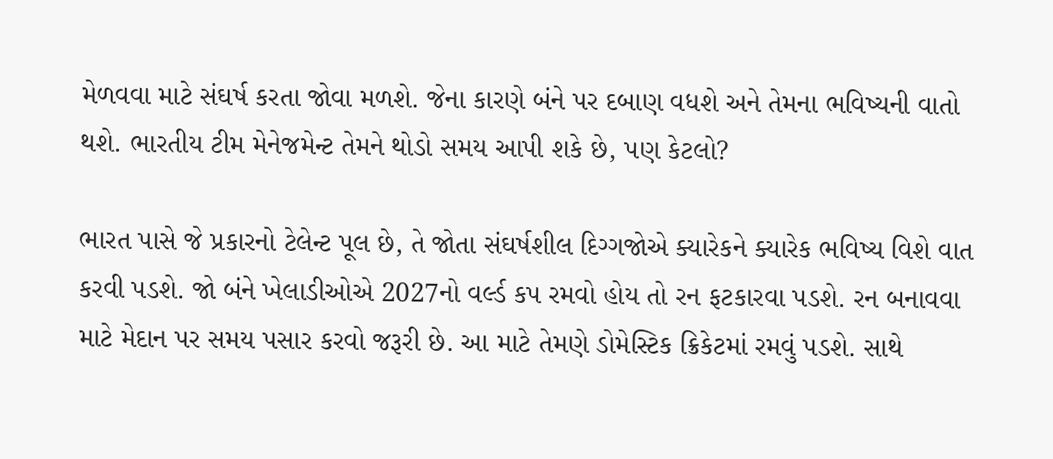મેળવવા માટે સંઘર્ષ કરતા જોવા મળશે. જેના કારણે બંને પર દબાણ વધશે અને તેમના ભવિષ્યની વાતો થશે. ભારતીય ટીમ મેનેજમેન્ટ તેમને થોડો સમય આપી શકે છે, પણ કેટલો?

ભારત પાસે જે પ્રકારનો ટેલેન્ટ પૂલ છે, તે જોતા સંઘર્ષશીલ દિગ્ગજોએ ક્યારેકને ક્યારેક ભવિષ્ય વિશે વાત કરવી પડશે. જો બંને ખેલાડીઓએ 2027નો વર્લ્ડ કપ રમવો હોય તો રન ફટકારવા પડશે. રન બનાવવા માટે મેદાન પર સમય પસાર કરવો જરૂરી છે. આ માટે તેમણે ડોમેસ્ટિક ક્રિકેટમાં રમવું પડશે. સાથે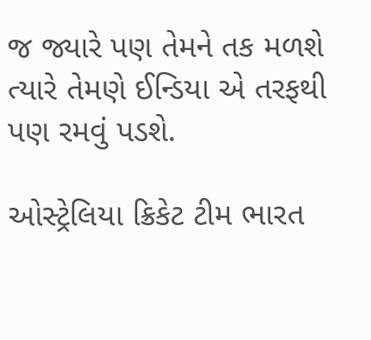જ જ્યારે પણ તેમને તક મળશે ત્યારે તેમણે ઈન્ડિયા એ તરફથી પણ રમવું પડશે.

ઓસ્ટ્રેલિયા ક્રિકેટ ટીમ ભારત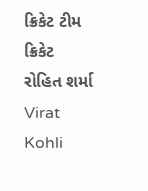ક્રિકેટ ટીમ ક્રિકેટ રોહિત શર્મા Virat Kohli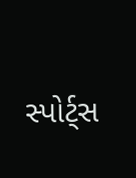સ્પોર્ટ્સ